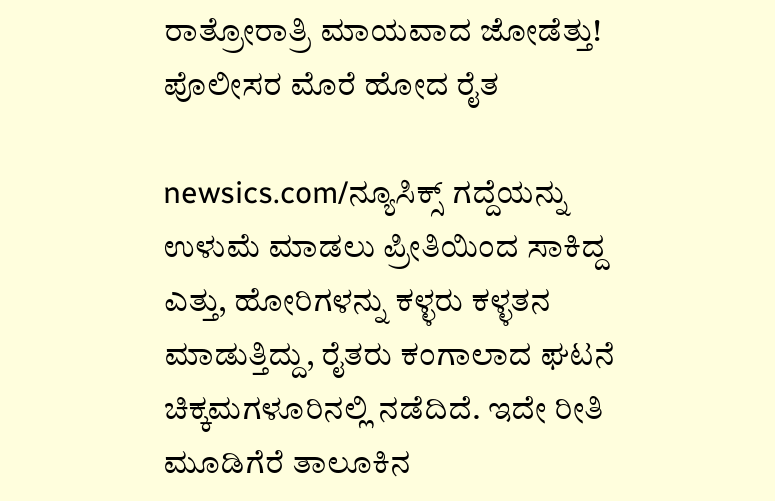ರಾತ್ರೋರಾತ್ರಿ ಮಾಯವಾದ ಜೋಡೆತ್ತು! ಪೊಲೀಸರ ಮೊರೆ ಹೋದ ರೈತ

newsics.com/ನ್ಯೂಸಿಕ್ಸ್ ಗದ್ದೆಯನ್ನು ಉಳುಮೆ ಮಾಡಲು ಪ್ರೀತಿಯಿಂದ ಸಾಕಿದ್ದ ಎತ್ತು, ಹೋರಿಗಳನ್ನು ಕಳ್ಳರು ಕಳ್ಳತನ ಮಾಡುತ್ತಿದ್ದು, ರೈತರು ಕಂಗಾಲಾದ ಘಟನೆ ಚಿಕ್ಕಮಗಳೂರಿನಲ್ಲಿ ನಡೆದಿದೆ. ಇದೇ ರೀತಿ ಮೂಡಿಗೆರೆ ತಾಲೂಕಿನ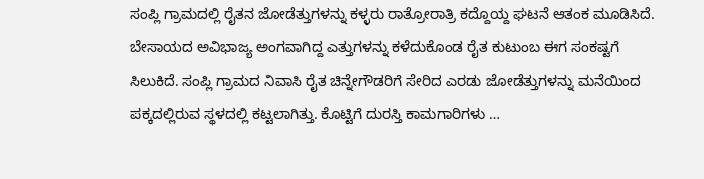ಸಂಪ್ಲಿ ಗ್ರಾಮದಲ್ಲಿ ರೈತನ ಜೋಡೆತ್ತುಗಳನ್ನು ಕಳ್ಳರು ರಾತ್ರೋರಾತ್ರಿ ಕದ್ದೊಯ್ದ ಘಟನೆ ಆತಂಕ ಮೂಡಿಸಿದೆ. ಬೇಸಾಯದ ಅವಿಭಾಜ್ಯ ಅಂಗವಾಗಿದ್ದ ಎತ್ತುಗಳನ್ನು ಕಳೆದುಕೊಂಡ ರೈತ ಕುಟುಂಬ ಈಗ ಸಂಕಷ್ಟಗೆ ಸಿಲುಕಿದೆ. ಸಂಪ್ಲಿ ಗ್ರಾಮದ ನಿವಾಸಿ ರೈತ ಚಿನ್ನೇಗೌಡರಿಗೆ ಸೇರಿದ ಎರಡು ಜೋಡೆತ್ತುಗಳನ್ನು ಮನೆಯಿಂದ ಪಕ್ಕದಲ್ಲಿರುವ ಸ್ಥಳದಲ್ಲಿ ಕಟ್ಟಲಾಗಿತ್ತು. ಕೊಟ್ಟಿಗೆ ದುರಸ್ತಿ ಕಾಮಗಾರಿಗಳು …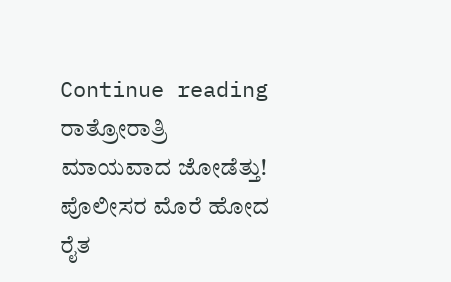Continue reading ರಾತ್ರೋರಾತ್ರಿ ಮಾಯವಾದ ಜೋಡೆತ್ತು! ಪೊಲೀಸರ ಮೊರೆ ಹೋದ ರೈತ